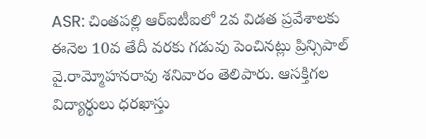ASR: చింతపల్లి ఆర్ఐటీఐలో 2వ విడత ప్రవేశాలకు ఈనెల 10వ తేదీ వరకు గడువు పెంచినట్లు ప్రిన్సిపాల్ వై.రామ్మోహనరావు శనివారం తెలిపారు. ఆసక్తిగల విద్యార్థులు ధరఖాస్తు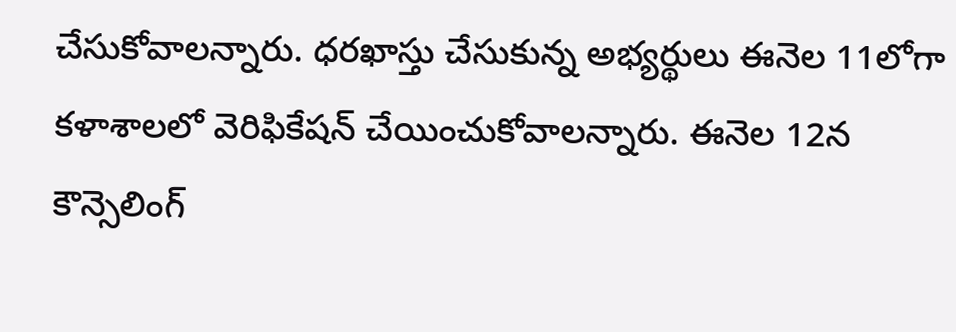చేసుకోవాలన్నారు. ధరఖాస్తు చేసుకున్న అభ్యర్థులు ఈనెల 11లోగా కళాశాలలో వెరిఫికేషన్ చేయించుకోవాలన్నారు. ఈనెల 12న కౌన్సెలింగ్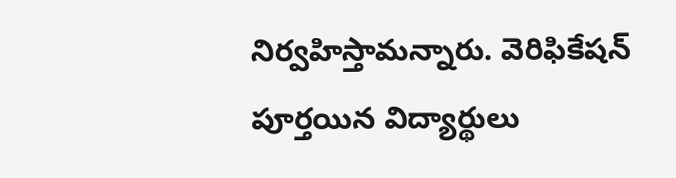నిర్వహిస్తామన్నారు. వెరిఫికేషన్ పూర్తయిన విద్యార్థులు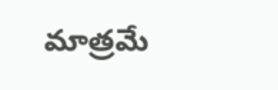మాత్రమే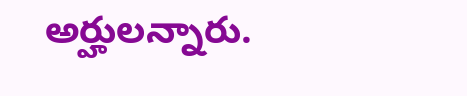అర్హులన్నారు.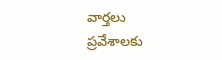వార్తలు
ప్రవేశాలకు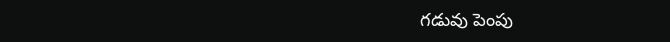గడువు పెంపు